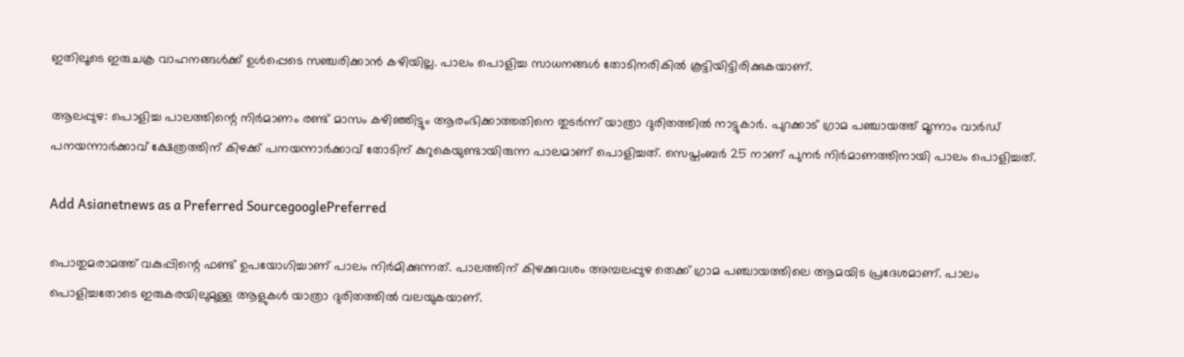ഇതിലൂടെ ഇരുചക്ര വാഹനങ്ങൾക്ക് ഉൾപ്പെടെ സഞ്ചരിക്കാൻ കഴിയില്ല. പാലം പൊളിച്ച സാധനങ്ങൾ തോടിനരികിൽ കൂട്ടിയിട്ടിരിക്കുകയാണ്.

ആലപ്പുഴ: പൊളിച്ച പാലത്തിന്റെ നിർമാണം രണ്ട് മാസം കഴിഞ്ഞിട്ടും ആരംഭിക്കാത്തതിനെ തുടര്‍ന്ന് യാത്രാ ദുരിതത്തിൽ നാട്ടുകാർ. പുറക്കാട് ഗ്രാമ പഞ്ചായത്ത് മൂന്നാം വാർഡ് പനയന്നാർക്കാവ് ക്ഷേത്രത്തിന് കിഴക്ക് പനയന്നാർക്കാവ് തോടിന് കുറുകെയുണ്ടായിരുന്ന പാലമാണ് പൊളിച്ചത്. സെപ്തംബർ 25 നാണ് പുനർ നിർമാണത്തിനായി പാലം പൊളിച്ചത്.

Add Asianetnews as a Preferred SourcegooglePreferred

പൊതുമരാമത്ത് വകുപ്പിന്റെ ഫണ്ട് ഉപയോഗിച്ചാണ് പാലം നിർമിക്കുന്നത്. പാലത്തിന് കിഴക്കുവശം അമ്പലപ്പുഴ തെക്ക് ഗ്രാമ പഞ്ചായത്തിലെ ആമയിട പ്രദേശമാണ്. പാലം പൊളിച്ചതോടെ ഇരുകരയിലുമുള്ള ആളുകൾ യാത്രാ ദുരിതത്തിൽ വലയുകയാണ്.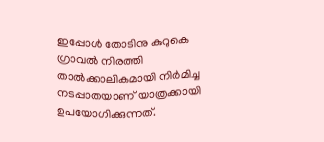ഇപ്പോൾ തോടിനു കുറുകെ ഗ്രാവൽ നിരത്തി താൽക്കാലികമായി നിർമിച്ച നടപ്പാതയാണ് യാത്രക്കായി ഉപയോഗിക്കുന്നത്.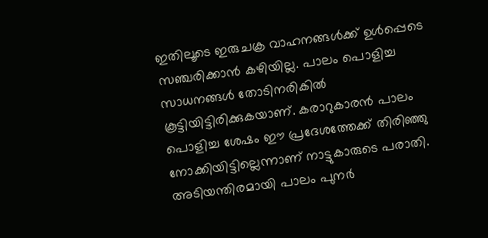ഇതിലൂടെ ഇരുചക്ര വാഹനങ്ങൾക്ക് ഉൾപ്പെടെ സഞ്ചരിക്കാൻ കഴിയില്ല. പാലം പൊളിച്ച സാധനങ്ങൾ തോടിനരികിൽ കൂട്ടിയിട്ടിരിക്കുകയാണ്. കരാറുകാരൻ പാലം പൊളിച്ച ശേഷം ഈ പ്രദേശത്തേക്ക് തിരിഞ്ഞു നോക്കിയിട്ടില്ലെന്നാണ് നാട്ടുകാരുടെ പരാതി. അടിയന്തിരമായി പാലം പുനർ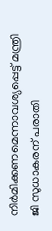നിർമിക്കണമെന്നാവശ്യപ്പെട്ട് മന്ത്രി ജി സുധാകരന് പരാതി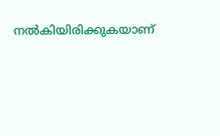നൽകിയിരിക്കുകയാണ്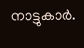നാട്ടുകാർ.